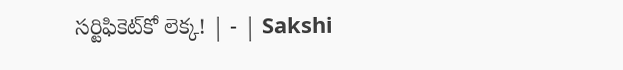సర్టిఫికెట్‌కో లెక్క! | - | Sakshi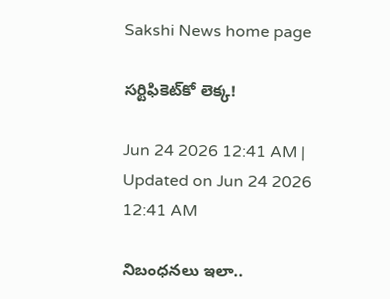Sakshi News home page

సర్టిఫికెట్‌కో లెక్క!

Jun 24 2026 12:41 AM | Updated on Jun 24 2026 12:41 AM

నిబంధనలు ఇలా..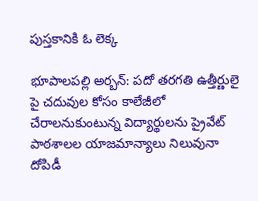పుస్తకానికి ఓ లెక్క

భూపాలపల్లి అర్బన్‌: పదో తరగతి ఉత్తీర్ణులై పై చదువుల కోసం కాలేజీలో చేరాలనుకుంటున్న విద్యార్థులను ప్రైవేట్‌ పాఠశాలల యాజమాన్యాలు నిలువునా దోపిడీ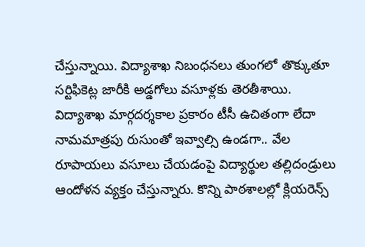చేస్తున్నాయి. విద్యాశాఖ నిబంధనలు తుంగలో తొక్కుతూ సర్టిఫికెట్ల జారీకి అడ్డగోలు వసూళ్లకు తెరతీశాయి. విద్యాశాఖ మార్గదర్శకాల ప్రకారం టీసీ ఉచితంగా లేదా నామమాత్రపు రుసుంతో ఇవ్వాల్సి ఉండగా.. వేల రూపాయలు వసూలు చేయడంపై విద్యార్థుల తల్లిదండ్రులు ఆందోళన వ్యక్తం చేస్తున్నారు. కొన్ని పాఠశాలల్లో క్లియరెన్స్‌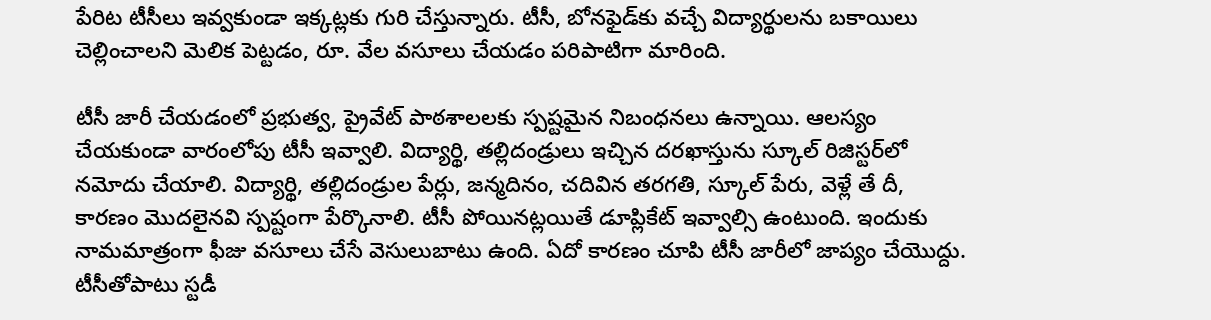పేరిట టీసీలు ఇవ్వకుండా ఇక్కట్లకు గురి చేస్తున్నారు. టీసీ, బోనఫైడ్‌కు వచ్చే విద్యార్థులను బకాయిలు చెల్లించాలని మెలిక పెట్టడం, రూ. వేల వసూలు చేయడం పరిపాటిగా మారింది.

టీసీ జారీ చేయడంలో ప్రభుత్వ, ప్రైవేట్‌ పాఠశాలలకు స్పష్టమైన నిబంధనలు ఉన్నాయి. ఆలస్యం చేయకుండా వారంలోపు టీసీ ఇవ్వాలి. విద్యార్థి, తల్లిదండ్రులు ఇచ్చిన దరఖాస్తును స్కూల్‌ రిజిస్టర్‌లో నమోదు చేయాలి. విద్యార్థి, తల్లిదండ్రుల పేర్లు, జన్మదినం, చదివిన తరగతి, స్కూల్‌ పేరు, వెళ్లే తే దీ, కారణం మొదలైనవి స్పష్టంగా పేర్కొనాలి. టీసీ పోయినట్లయితే డూప్లికేట్‌ ఇవ్వాల్సి ఉంటుంది. ఇందుకు నామమాత్రంగా ఫీజు వసూలు చేసే వెసులుబాటు ఉంది. ఏదో కారణం చూపి టీసీ జారీలో జాప్యం చేయొద్దు. టీసీతోపాటు స్టడీ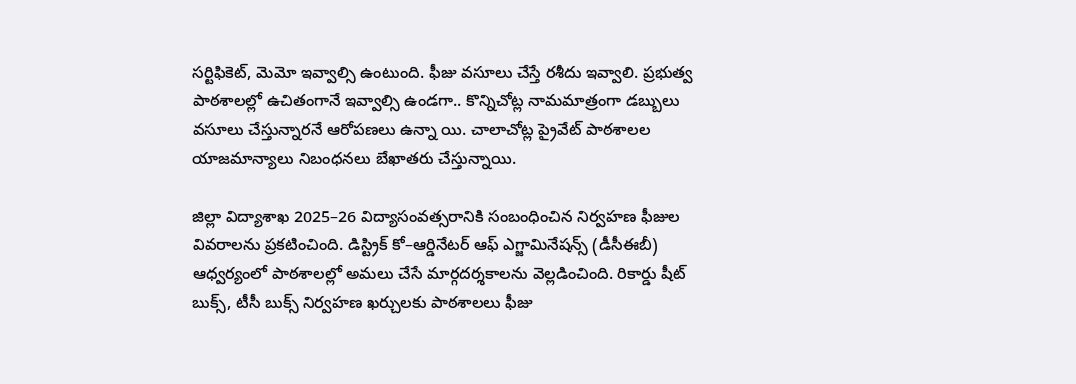సర్టిఫికెట్‌, మెమో ఇవ్వాల్సి ఉంటుంది. ఫీజు వసూలు చేస్తే రశీదు ఇవ్వాలి. ప్రభుత్వ పాఠశాలల్లో ఉచితంగానే ఇవ్వాల్సి ఉండగా.. కొన్నిచోట్ల నామమాత్రంగా డబ్బులు వసూలు చేస్తున్నారనే ఆరోపణలు ఉన్నా యి. చాలాచోట్ల ప్రైవేట్‌ పాఠశాలల యాజమాన్యాలు నిబంధనలు బేఖాతరు చేస్తున్నాయి.

జిల్లా విద్యాశాఖ 2025–26 విద్యాసంవత్సరానికి సంబంధించిన నిర్వహణ ఫీజుల వివరాలను ప్రకటించింది. డిస్ట్రిక్‌ కో–ఆర్డినేటర్‌ ఆఫ్‌ ఎగ్జామినేషన్స్‌ (డీసీఈబీ) ఆధ్వర్యంలో పాఠశాలల్లో అమలు చేసే మార్గదర్శకాలను వెల్లడించింది. రికార్డు షీట్‌ బుక్స్‌, టీసీ బుక్స్‌ నిర్వహణ ఖర్చులకు పాఠశాలలు ఫీజు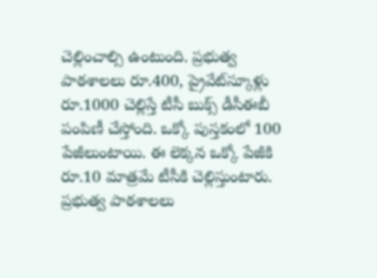చెల్లించాల్సి ఉంటుంది. ప్రభుత్వ పాఠశాలలు రూ.400, ప్రైవేట్‌స్కూళ్లు రూ.1000 చెల్లిస్తే టీసీ బుక్స్‌ డీసీఈబీ పంపిణీ చేస్తోంది. ఒక్కో పుస్తకంలో 100 పేజీలుంటాయి. ఈ లెక్కన ఒక్కో పేజీకి రూ.10 మాత్రమే టీసీకి చెల్లిస్తుంటారు. ప్రభుత్వ పాఠశాలలు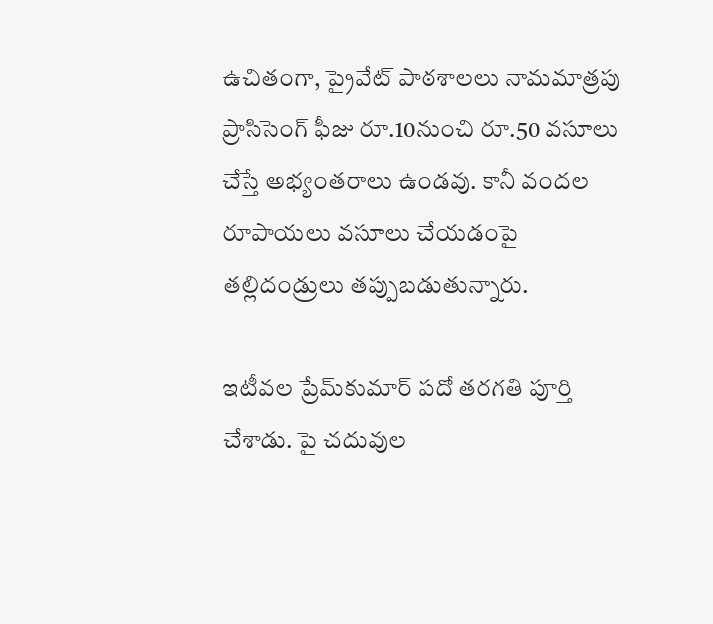ఉచితంగా, ప్రైవేట్‌ పాఠశాలలు నామమాత్రపు ప్రాసిసెంగ్‌ ఫీజు రూ.10నుంచి రూ.50 వసూలు చేస్తే అభ్యంతరాలు ఉండవు. కానీ వందల రూపాయలు వసూలు చేయడంపై తల్లిదండ్రులు తప్పుబడుతున్నారు.

ఇటీవల ప్రేమ్‌కుమార్‌ పదో తరగతి పూర్తి చేశాడు. పై చదువుల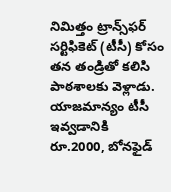నిమిత్తం ట్రాన్స్‌ఫర్‌ సర్టిఫికెట్‌ (టీసీ) కోసం తన తండ్రితో కలిసి పాఠశాలకు వెళ్లాడు. యాజమాన్యం టీసీ ఇవ్వడానికి రూ.2000, బోనఫైడ్‌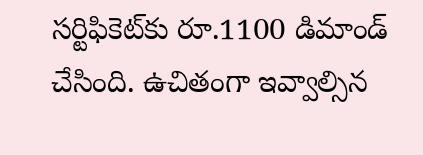సర్టిఫికెట్‌కు రూ.1100 డిమాండ్‌ చేసింది. ఉచితంగా ఇవ్వాల్సిన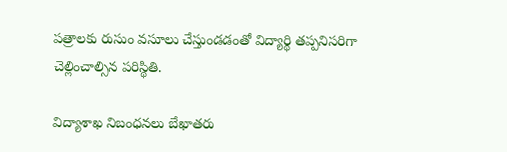పత్రాలకు రుసుం వసూలు చేస్తుండడంతో విద్యార్థి తప్పనిసరిగా చెల్లించాల్సిన పరిస్థితి.

విద్యాశాఖ నిబంధనలు బేఖాతరు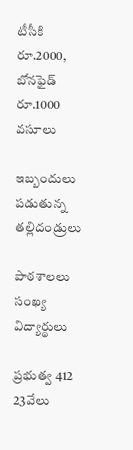టీసీకి రూ.2000, బోనఫైడ్‌ రూ.1000 వసూలు

ఇబ్బందులు పడుతున్న తల్లిదండ్రులు

పాఠశాలలు సంఖ్య విద్యార్థులు

ప్రభుత్వ 412 23వేలు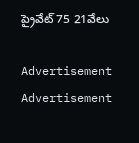ప్రైవేట్‌ 75 21వేలు

Advertisement
Advertisement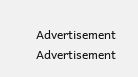Advertisement
Advertisement